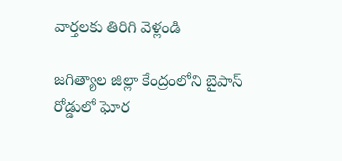వార్తలకు తిరిగి వెళ్లండి

జగిత్యాల జిల్లా కేంద్రంలోని బైపాస్ రోడ్డులో ఘోర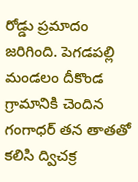రోడ్డు ప్రమాదం జరిగింది. పెగడపల్లి మండలం దీకొండ గ్రామానికి చెందిన గంగాధర్ తన తాతతో కలిసి ద్విచక్ర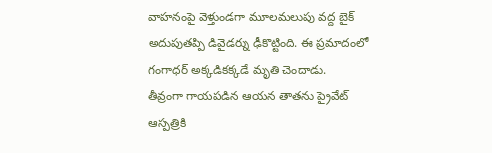వాహనంపై వెళ్తుండగా మూలమలుపు వద్ద బైక్ అదుపుతప్పి డివైడర్ను ఢీకొట్టింది. ఈ ప్రమాదంలో గంగాధర్ అక్కడికక్కడే మృతి చెందాడు.
తీవ్రంగా గాయపడిన ఆయన తాతను ప్రైవేట్ ఆస్పత్రికి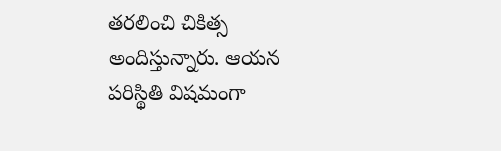తరలించి చికిత్స అందిస్తున్నారు. ఆయన పరిస్థితి విషమంగా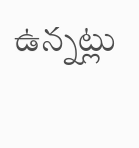ఉన్నట్లు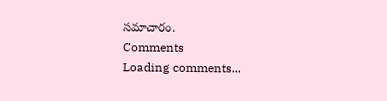సమాచారం.
Comments
Loading comments...